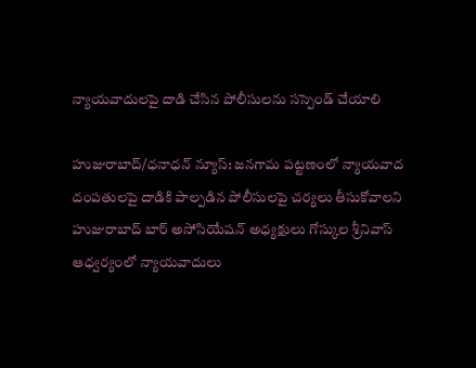న్యాయవాదులపై దాడి చేసిన పోలీసులను సస్పెండ్ చేయాలి

హుజురాబాద్/ధనాధన్ న్యూస్: జనగామ పట్టణంలో న్యాయవాద దంపతులపై దాడికి పాల్పడిన పోలీసులపై చర్యలు తీసుకోవాలని హుజురాబాద్ బార్ అసోసియేషన్ అధ్యక్షులు గోస్కుల శ్రీనివాస్ ఆధ్వర్యంలో న్యాయవాదులు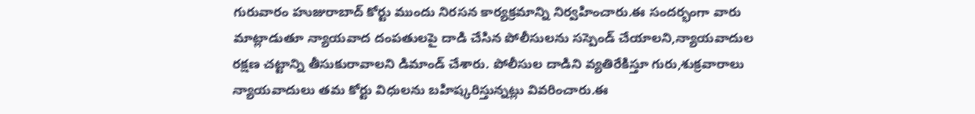గురువారం హుజురాబాద్ కోర్టు ముందు నిరసన కార్యక్రమాన్ని నిర్వహించారు.ఈ సందర్భంగా వారు మాట్లాడుతూ న్యాయవాద దంపతులపై దాడి చేసిన పోలీసులను సస్పెండ్ చేయాలని,న్యాయవాదుల రక్షణ చట్టాన్ని తీసుకురావాలని డిమాండ్ చేశారు. పోలీసుల దాడిని వ్యతిరేకిస్తూ గురు,శుక్రవారాలు న్యాయవాదులు తమ కోర్టు విధులను బహిష్కరిస్తున్నట్లు వివరించారు.ఈ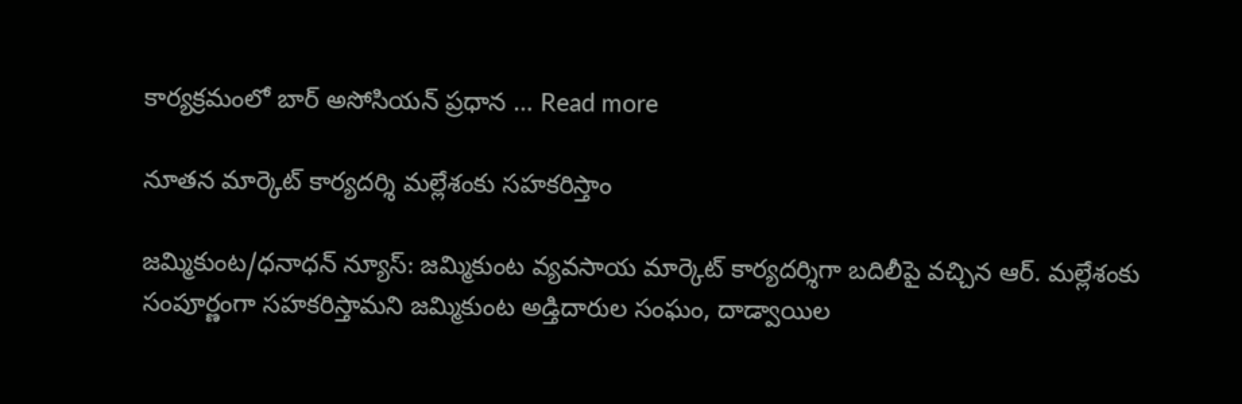కార్యక్రమంలో బార్ అసోసియన్ ప్రధాన … Read more

నూతన మార్కెట్ కార్యదర్శి మల్లేశంకు సహకరిస్తాం

జమ్మికుంట/ధనాధన్ న్యూస్: జమ్మికుంట వ్యవసాయ మార్కెట్ కార్యదర్శిగా బదిలీపై వచ్చిన ఆర్. మల్లేశంకు సంపూర్ణంగా సహకరిస్తామని జమ్మికుంట అడ్తిదారుల సంఘం, దాడ్వాయిల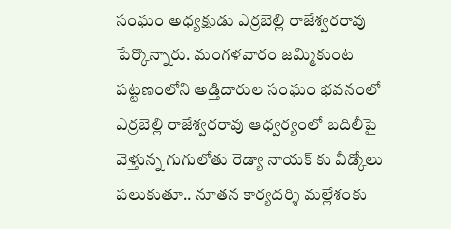సంఘం అధ్యక్షుడు ఎర్రబెల్లి రాజేశ్వరరావు పేర్కొన్నారు. మంగళవారం జమ్మికుంట పట్టణంలోని అడ్తిదారుల సంఘం భవనంలో ఎర్రబెల్లి రాజేశ్వరరావు ఆధ్వర్యంలో బదిలీపై వెళ్తున్న గుగులోతు రెడ్యా నాయక్ కు వీడ్కోలు పలుకుతూ.. నూతన కార్యదర్శి మల్లేశంకు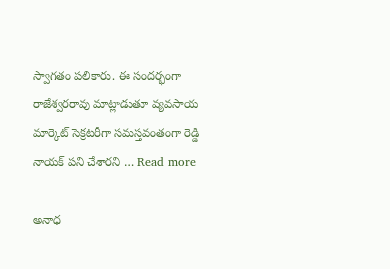స్వాగతం పలికారు. ఈ సందర్భంగా రాజేశ్వరరావు మాట్లాడుతూ వ్యవసాయ మార్కెట్ సెక్రటరీగా సమస్తవంతంగా రెడ్డి నాయక్ పని చేశారని … Read more

అనాధ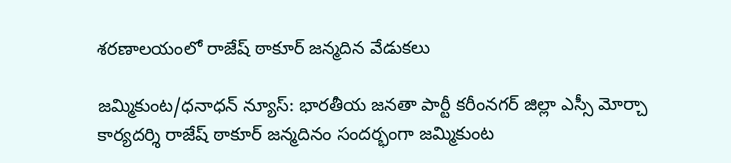శరణాలయంలో రాజేష్ ఠాకూర్ జన్మదిన వేడుకలు

జమ్మికుంట/ధనాధన్ న్యూస్: భారతీయ జనతా పార్టీ కరీంనగర్ జిల్లా ఎస్సీ మోర్చా కార్యదర్శి రాజేష్ ఠాకూర్ జన్మదినం సందర్భంగా జమ్మికుంట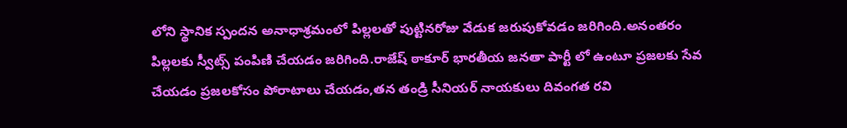లోని స్థానిక స్పందన అనాధాశ్రమంలో పిల్లలతో పుట్టినరోజు వేడుక జరుపుకోవడం జరిగింది.అనంతరం పిల్లలకు స్వీట్స్ పంపిణి చేయడం జరిగింది.రాజేష్ ఠాకూర్ భారతీయ జనతా పార్టీ లో ఉంటూ ప్రజలకు సేవ చేయడం ప్రజలకోసం పోరాటాలు చేయడం,తన తండ్రి సీనియర్ నాయకులు దివంగత రవి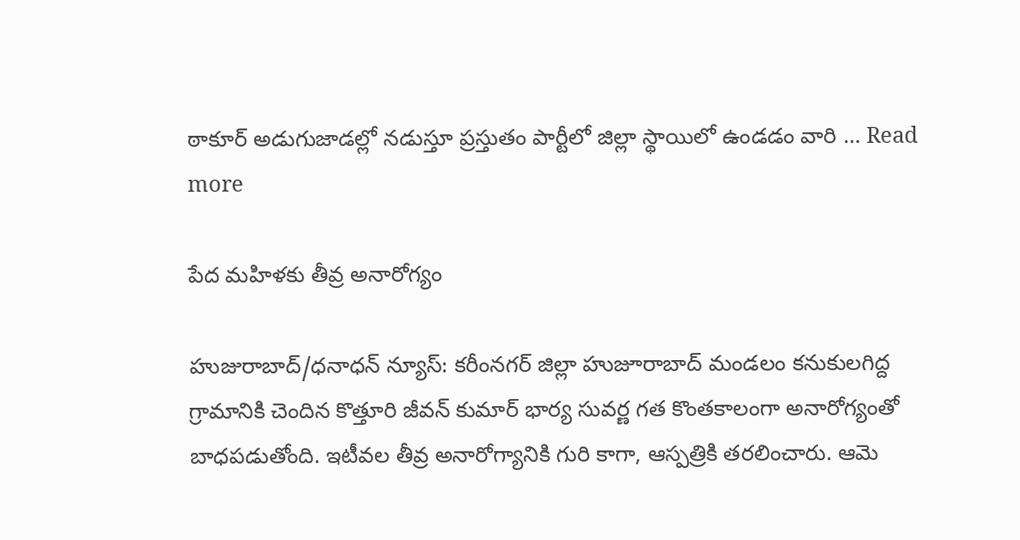ఠాకూర్ అడుగుజాడల్లో నడుస్తూ ప్రస్తుతం పార్టీలో జిల్లా స్థాయిలో ఉండడం వారి … Read more

పేద మహిళకు తీవ్ర అనారోగ్యం

హుజురాబాద్/ధనాధన్ న్యూస్: కరీంనగర్ జిల్లా హుజూరాబాద్ మండలం కనుకులగిద్ద గ్రామానికి చెందిన కొత్తూరి జీవన్ కుమార్ భార్య సువర్ణ గత కొంతకాలంగా అనారోగ్యంతో బాధపడుతోంది. ఇటీవల తీవ్ర అనారోగ్యానికి గురి కాగా, ఆస్పత్రికి తరలించారు. ఆమె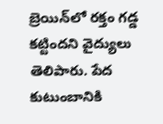బ్రెయిన్‌లో రక్తం గడ్డ కట్టిందని వైద్యులు తెలిపారు. పేద కుటుంబానికి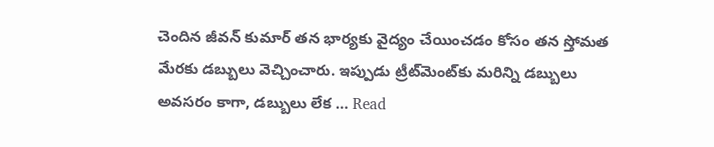చెందిన జీవన్ కుమార్ తన భార్యకు వైద్యం చేయించడం కోసం తన స్తోమత మేరకు డబ్బులు వెచ్చించారు. ఇప్పుడు ట్రీట్‌మెంట్‌కు మరిన్ని డబ్బులు అవసరం కాగా, డబ్బులు లేక … Read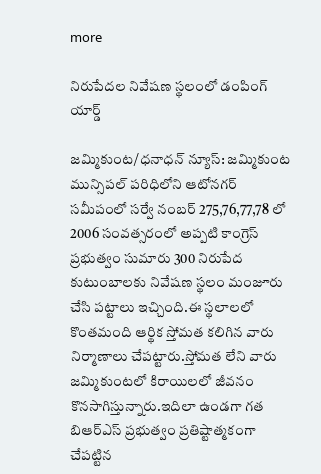more

నిరుపేదల నివేషణ స్థలంలో డంపింగ్ యార్డ్

జమ్మికుంట/ధనాధన్ న్యూస్: జమ్మికుంట మున్సిపల్ పరిధిలోని ఆటోనగర్ సమీపంలో సర్వే నంబర్ 275,76,77,78 లో 2006 సంవత్సరంలో అప్పటి కాంగ్రెస్ ప్రభుత్వం సుమారు 300 నిరుపేద కుటుంబాలకు నివేషణ స్థలం మంజూరు చేసి పట్టాలు ఇచ్చింది.ఈ స్థలాలలో  కొంతమంది ఆర్థిక స్తోమత కలిగిన వారు నిర్మాణాలు చేపట్టారు.స్తోమత లేని వారు జమ్మికుంటలో కిరాయిలలో జీవనం కొనసాగిస్తున్నారు.ఇదిలా ఉండగా గత బిఆర్ఎస్ ప్రభుత్వం ప్రతిష్టాత్మకంగా చేపట్టిన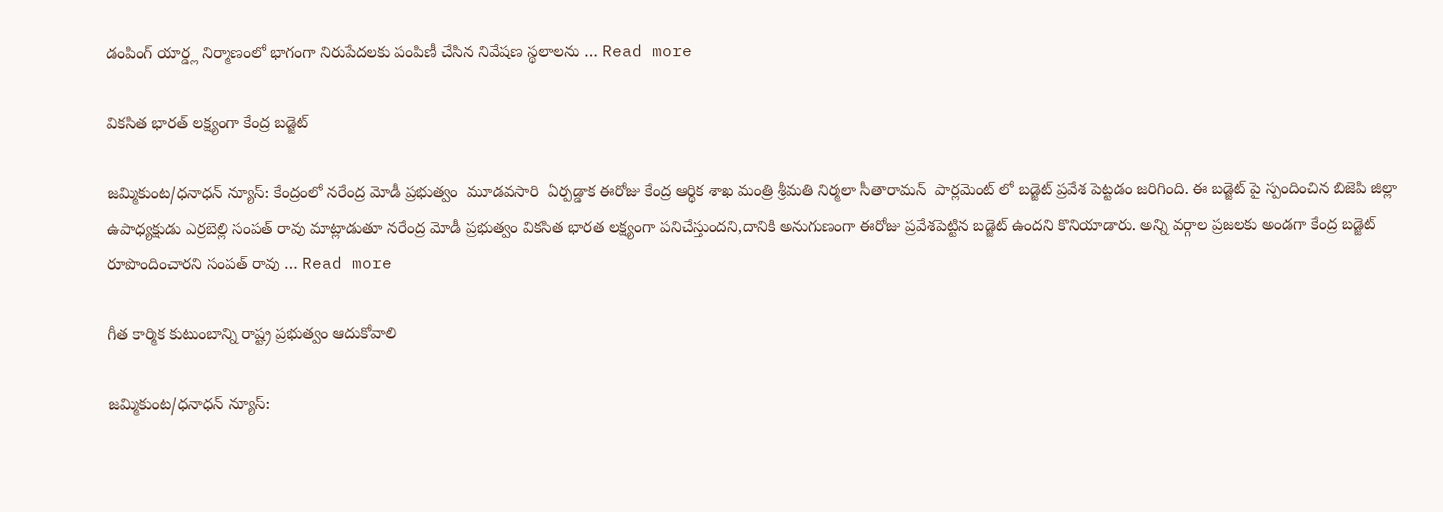డంపింగ్ యార్డ్ల నిర్మాణంలో భాగంగా నిరుపేదలకు పంపిణీ చేసిన నివేషణ స్థలాలను … Read more

వికసిత భారత్ లక్ష్యంగా కేంద్ర బడ్జెట్

జమ్మికుంట/ధనాధన్ న్యూస్: కేంద్రంలో నరేంద్ర మోడీ ప్రభుత్వం  మూడవసారి  ఏర్పడ్డాక ఈరోజు కేంద్ర ఆర్థిక శాఖ మంత్రి శ్రీమతి నిర్మలా సీతారామన్  పార్లమెంట్ లో బడ్జెట్ ప్రవేశ పెట్టడం జరిగింది. ఈ బడ్జెట్ పై స్పందించిన బిజెపి జిల్లా ఉపాధ్యక్షుడు ఎర్రబెల్లి సంపత్ రావు మాట్లాడుతూ నరేంద్ర మోడీ ప్రభుత్వం వికసిత భారత లక్ష్యంగా పనిచేస్తుందని,దానికి అనుగుణంగా ఈరోజు ప్రవేశపెట్టిన బడ్జెట్ ఉందని కొనియాడారు. అన్ని వర్గాల ప్రజలకు అండగా కేంద్ర బడ్జెట్ రూపొందించారని సంపత్ రావు … Read more

గీత కార్మిక కుటుంబాన్ని రాష్ట్ర ప్రభుత్వం ఆదుకోవాలి

జమ్మికుంట/ధనాధన్ న్యూస్: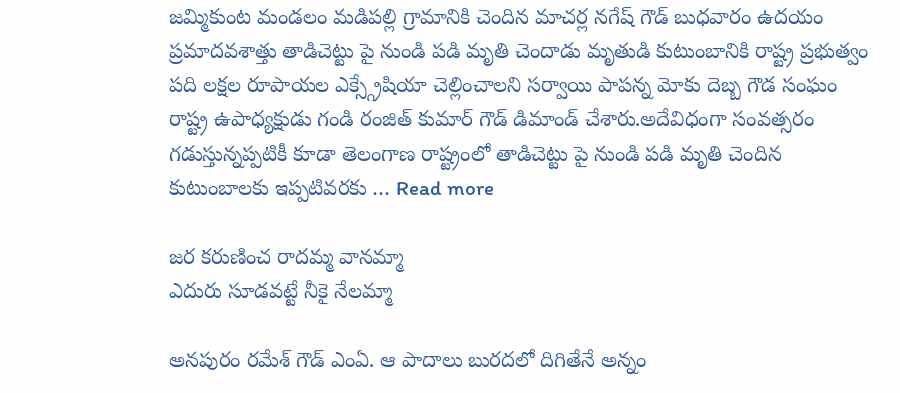జమ్మికుంట మండలం మడిపల్లి గ్రామానికి చెందిన మాచర్ల నగేష్ గౌడ్ బుధవారం ఉదయం ప్రమాదవశాత్తు తాడిచెట్టు పై నుండి పడి మృతి చెందాడు మృతుడి కుటుంబానికి రాష్ట్ర ప్రభుత్వం పది లక్షల రూపాయల ఎక్స్గ్రేషియా చెల్లించాలని సర్వాయి పాపన్న మోకు దెబ్బ గౌడ సంఘం రాష్ట్ర ఉపాధ్యక్షుడు గండి రంజిత్ కుమార్ గౌడ్ డిమాండ్ చేశారు.అదేవిధంగా సంవత్సరం గడుస్తున్నప్పటికీ కూడా తెలంగాణ రాష్ట్రంలో తాడిచెట్టు పై నుండి పడి మృతి చెందిన కుటుంబాలకు ఇప్పటివరకు … Read more

జర కరుణించ రాదమ్మ వానమ్మా
ఎదురు సూడవట్టే నీకై నేలమ్మా

అనపురం రమేశ్ గౌడ్ ఎంఏ. ఆ పాదాలు బురదలో దిగితేనే అన్నం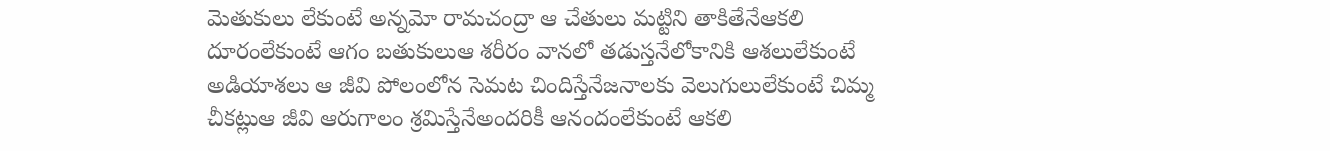మెతుకులు లేకుంటే అన్నమో రామచంద్రా ఆ చేతులు మట్టిని తాకితేనేఆకలి దూరంలేకుంటే ఆగం బతుకులుఆ శరీరం వానలో తడుస్తనేలోకానికి ఆశలులేకుంటే అడియాశలు ఆ జీవి పోలంలోన సెమట చిందిస్తేనేజనాలకు వెలుగులులేకుంటే చిమ్మ చీకట్లుఆ జీవి ఆరుగాలం శ్రమిస్తేనేఅందరికీ ఆనందంలేకుంటే ఆకలి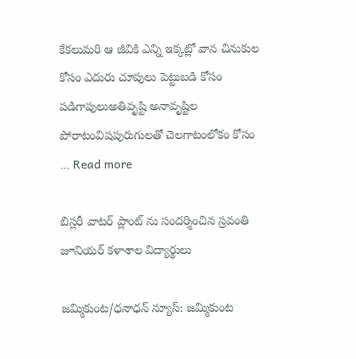కేకలుమరి ఆ జీవికి ఎన్ని ఇక్కట్లో వాన చినుకుల కోసం ఎదురు చూపులు పెట్టుబడి కోసం పడిగాపులుఅతివృష్టి అనావృష్టిల పోరాటంవిషపురుగులతో చెలగాటంలోకం కోసం … Read more

బిస్లరీ వాటర్ ప్లాంట్ ను సందర్శించిన స్రవంతి జూనియర్ కళాశాల విద్యార్థులు

జమ్మికుంట/ధనాధన్ న్యూస్: జమ్మికుంట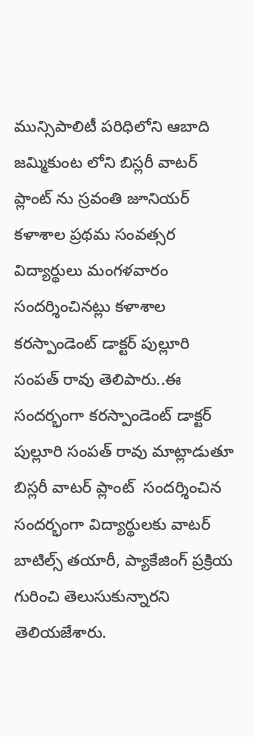మున్సిపాలిటీ పరిధిలోని ఆబాది జమ్మికుంట లోని బిస్లరీ వాటర్ ప్లాంట్ ను స్రవంతి జూనియర్ కళాశాల ప్రథమ సంవత్సర విద్యార్థులు మంగళవారం సందర్శించినట్లు కళాశాల కరస్పాండెంట్ డాక్టర్ పుల్లూరి సంపత్ రావు తెలిపారు..ఈ సందర్భంగా కరస్పాండెంట్ డాక్టర్ పుల్లూరి సంపత్ రావు మాట్లాడుతూ బిస్లరీ వాటర్ ప్లాంట్  సందర్శించిన సందర్భంగా విద్యార్థులకు వాటర్ బాటిల్స్ తయారీ, ప్యాకేజింగ్ ప్రక్రియ గురించి తెలుసుకున్నారని తెలియజేశారు.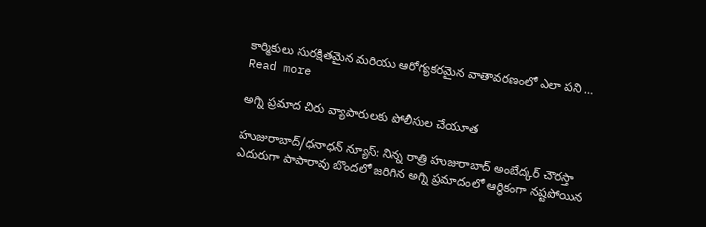కార్మికులు సురక్షితమైన మరియు ఆరోగ్యకరమైన వాతావరణంలో ఎలా పని … Read more

అగ్ని ప్రమాద చిరు వ్యాపారులకు పోలీసుల చేయూత

హుజురాబాద్/ధనాధన్ న్యూస్: నిన్న రాత్రి హుజురాబాద్ అంబేద్కర్ చౌరస్తా ఎదురుగా పాపారావు బొందలో జరిగిన అగ్ని ప్రమాదంలో ఆర్థికంగా నష్టపోయిన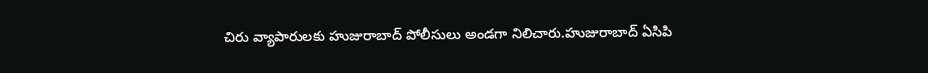చిరు వ్యాపారులకు హుజురాబాద్ పోలీసులు అండగా నిలిచారు.హుజురాబాద్ ఏసిపి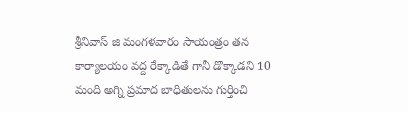శ్రీనివాస్ జి మంగళవారం సాయంత్రం తన కార్యాలయం వద్ద రేక్కాడితే గానీ డొక్కాడని 10 మంది అగ్ని ప్రమాద బాధితులను గుర్తించి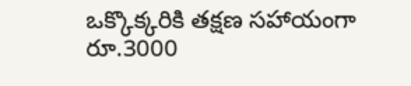ఒక్కొక్కరికి తక్షణ సహాయంగా రూ.3000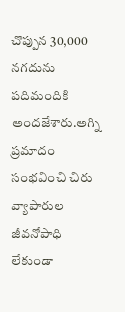చొప్పున 30,000 నగదును పదిమందికి అందజేశారు.అగ్ని ప్రమాదం సంభవించి చిరు వ్యాపారుల జీవనోపాధి లేకుండా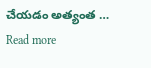చేయడం అత్యంత … Read more